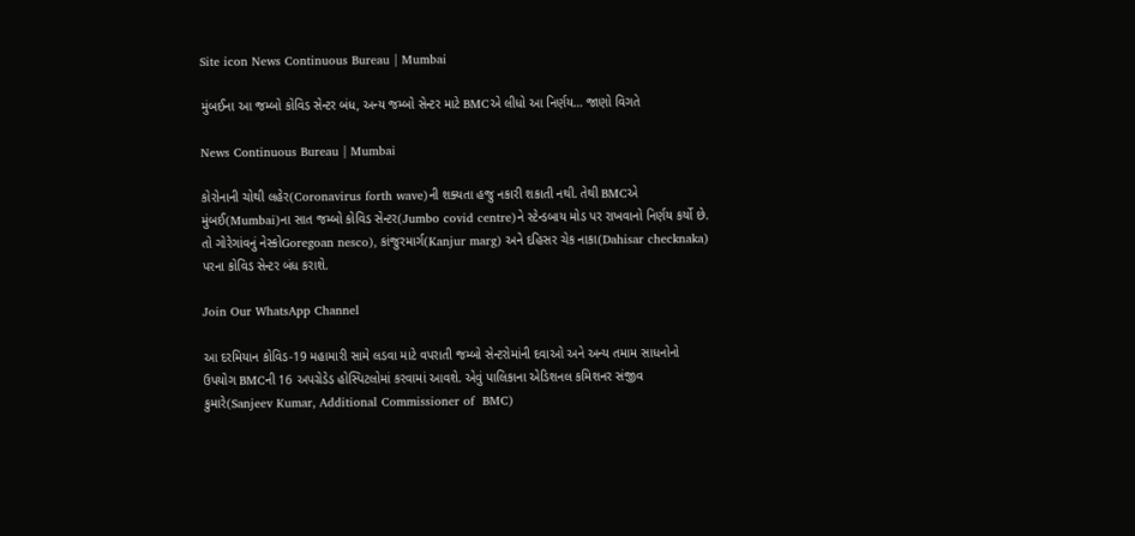Site icon News Continuous Bureau | Mumbai

મુંબઈના આ જમ્બો કોવિડ સેન્ટર બંધ, અન્ય જમ્બો સેન્ટર માટે BMCએ લીધો આ નિર્ણય… જાણો વિગતે

News Continuous Bureau | Mumbai

કોરોનાની ચોથી લહેર(Coronavirus forth wave)ની શક્યતા હજુ નકારી શકાતી નથી. તેથી BMCએ મુંબઈ(Mumbai)ના સાત જમ્બો કોવિડ સેન્ટર(Jumbo covid centre)ને સ્ટેન્ડબાય મોડ પર રાખવાનો નિર્ણય કર્યો છે. તો ગોરેગાંવનું નેસ્કોGoregoan nesco), કાંજુરમાર્ગ(Kanjur marg) અને દહિસર ચેક નાકા(Dahisar checknaka) પરના કોવિડ સેન્ટર બંધ કરાશે.

Join Our WhatsApp Channel

આ દરમિયાન કોવિડ-19 મહામારી સામે લડવા માટે વપરાતી જમ્બો સેન્ટરોમાંની દવાઓ અને અન્ય તમામ સાધનોનો ઉપયોગ BMCની 16 અપગ્રેડેડ હોસ્પિટલોમાં કરવામાં આવશે. એવું પાલિકાના એડિશનલ કમિશનર સંજીવ કુમારે(Sanjeev Kumar, Additional Commissioner of  BMC)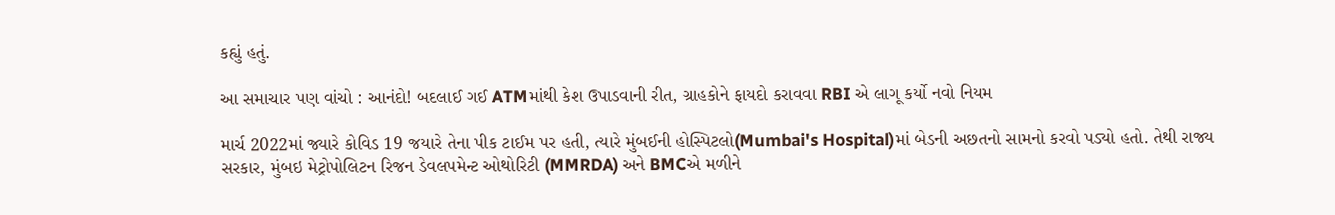કહ્યું હતું.

આ સમાચાર પણ વાંચો : આનંદો! બદલાઈ ગઈ ATMમાંથી કેશ ઉપાડવાની રીત, ગ્રાહકોને ફાયદો કરાવવા RBI એ લાગૂ કર્યો નવો નિયમ

માર્ચ 2022માં જ્યારે કોવિડ 19 જયારે તેના પીક ટાઈમ પર હતી, ત્યારે મુંબઈની હોસ્પિટલો(Mumbai's Hospital)માં બેડની અછતનો સામનો કરવો પડ્યો હતો. તેથી રાજ્ય સરકાર, મુંબઇ મેટ્રોપોલિટન રિજન ડેવલપમેન્ટ ઓથોરિટી (MMRDA) અને BMCએ મળીને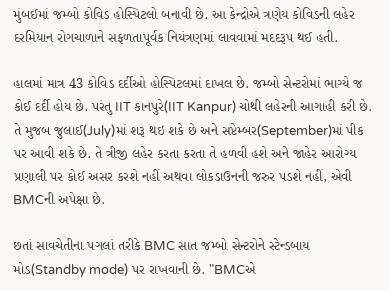મુંબઈમાં જમ્બો કોવિડ હોસ્પિટલો બનાવી છે. આ કેન્દ્રોએ ત્રણેય કોવિડની લહેર દરમિયાન રોગચાળાને સફળતાપૂર્વક નિયંત્રણમાં લાવવામાં મદદરૂપ થઈ હતી.

હાલમાં માત્ર 43 કોવિડ દર્દીઓ હોસ્પિટલમાં દાખલ છે. જમ્બો સેન્ટરોમાં ભાગ્યે જ કોઈ દર્દી હોય છે. પરંતુ IIT કાનપુરે(IIT Kanpur) ચોથી લહેરની આગાહી કરી છે. તે મુજબ જુલાઈ(July)માં શરૂ થઇ શકે છે અને સપ્ટેમ્બર(September)માં પીક પર આવી શકે છે. તે ત્રીજી લહેર કરતા કરતા તે હળવી હશે અને જાહેર આરોગ્ય પ્રણાલી પર કોઈ અસર કરશે નહીં અથવા લોકડાઉનની જરુર પડશે નહીં, એવી BMCની અપેક્ષા છે.

છતાં સાવચેતીના પગલાં તરીકે BMC સાત જમ્બો સેન્ટરોને સ્ટેન્ડબાય મોડ(Standby mode) પર રાખવાની છે. "BMCએ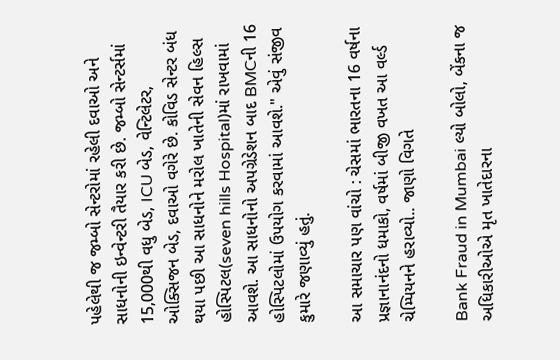પહેલેથી જ જમ્બો સેન્ટરોમાં રહેલી દવાઓ અને સાધનોની ઇન્વેન્ટરી તૈયાર કરી છે. જમ્બો સેન્ટર્સમાં 15,000થી વધુ બેડ, ICU બેડ, વેન્ટિલેટર, ઓક્સિજન બેડ, દવાઓ વગેરે છે. કોવિડ સેન્ટર બંધ થયા પછી આ સાધનોને મરોલ ખાતેની સેવન હિલ્સ હોસ્પિટલ(seven hills Hospital)માં રાખવામાં આવશે. આ સાધનોનો અપગ્રેડેશન બાદ BMCની 16 હોસ્પિટલોમાં ઉપયોગ કરવામાં આવશે." એવું સંજીવ કુમારે જણાવ્યું હતું.

આ સમાચાર પણ વાંચો : ચેસમાં ભારતના 16 વર્ષના પ્રજ્ઞાનાનંદનો ધમાકો, વર્ષમાં બીજી વખત આ વર્લ્ડ ચેમ્પિયનને હરાવ્યો.. જાણો વિગતે

Bank Fraud in Mumbai લ્યો બોલો, બેંકના જ અધિકારીઓએ મૃત ખાતેદારના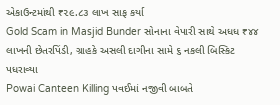એકાઉન્ટમાંથી ₹૨૯.૮૩ લાખ સાફ કર્યા
Gold Scam in Masjid Bunder સોનાના વેપારી સાથે અધધ ₹૪૪ લાખની છેતરપિંડી, ગ્રાહકે અસલી દાગીના સામે ૬ નકલી બિસ્કિટ પધરાવ્યા
Powai Canteen Killing પવઈમાં નજીવી બાબતે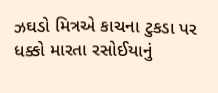ઝઘડો મિત્રએ કાચના ટુકડા પર ધક્કો મારતા રસોઈયાનું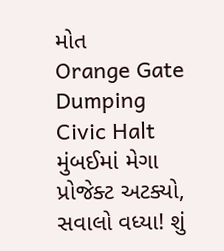મોત
Orange Gate Dumping Civic Halt મુંબઈમાં મેગા પ્રોજેક્ટ અટક્યો, સવાલો વધ્યા! શું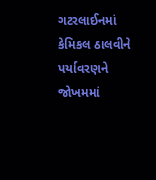ગટરલાઈનમાં કેમિકલ ઠાલવીને પર્યાવરણને જોખમમાં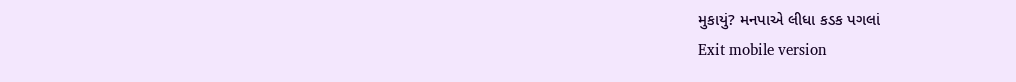મુકાયું? મનપાએ લીધા કડક પગલાં
Exit mobile version